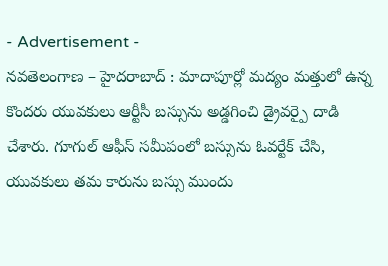- Advertisement -
నవతెలంగాణ – హైదరాబాద్ : మాదాపూర్లో మద్యం మత్తులో ఉన్న కొందరు యువకులు ఆర్టీసీ బస్సును అడ్డగించి డ్రైవర్పై దాడి చేశారు. గూగుల్ ఆఫీస్ సమీపంలో బస్సును ఓవర్టేక్ చేసి, యువకులు తమ కారును బస్సు ముందు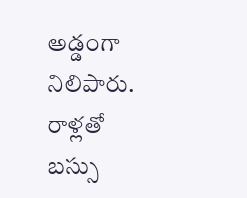అడ్డంగా నిలిపారు. రాళ్లతో బస్సు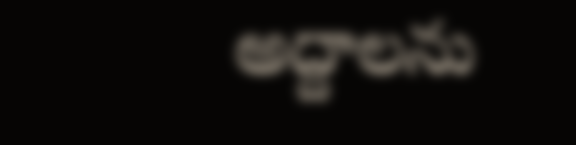అద్దాలను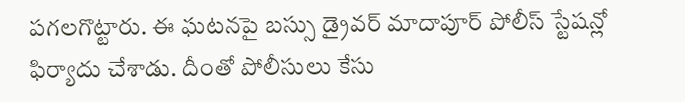పగలగొట్టారు. ఈ ఘటనపై బస్సు డ్రైవర్ మాదాపూర్ పోలీస్ స్టేషన్లో ఫిర్యాదు చేశాడు. దీంతో పోలీసులు కేసు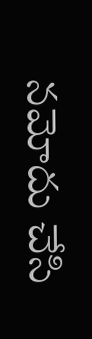నమోదు చేసి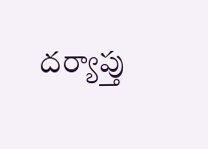దర్యాప్తు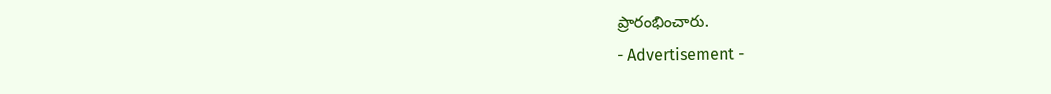ప్రారంభించారు.
- Advertisement -